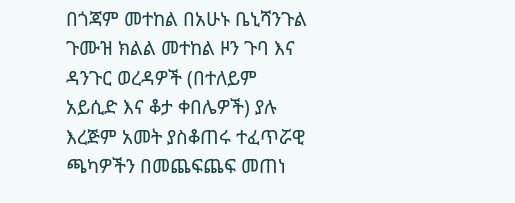በጎጃም መተከል በአሁኑ ቤኒሻንጉል ጉሙዝ ክልል መተከል ዞን ጉባ እና ዳንጉር ወረዳዎች (በተለይም አይሲድ እና ቆታ ቀበሌዎች) ያሉ እረጅም አመት ያስቆጠሩ ተፈጥሯዊ ጫካዎችን በመጨፍጨፍ መጠነ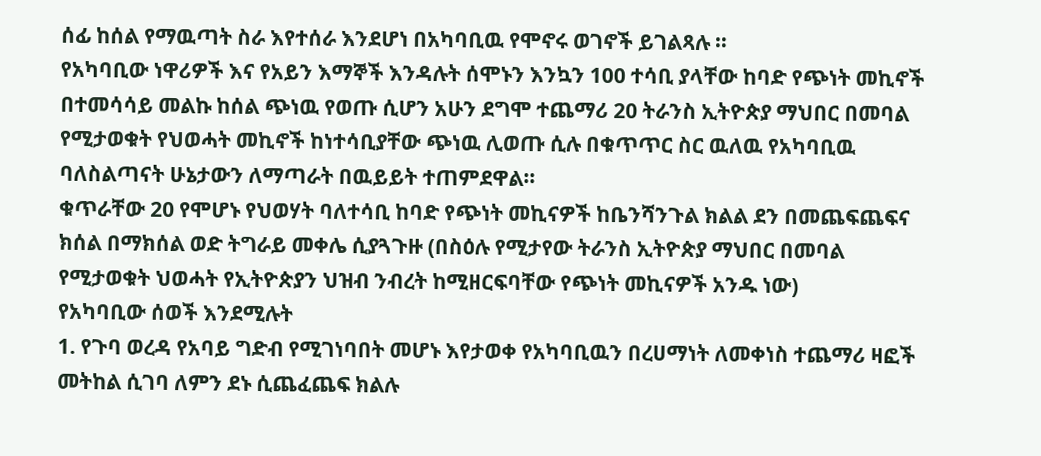ሰፊ ከሰል የማዉጣት ስራ እየተሰራ እንደሆነ በአካባቢዉ የሞኖሩ ወገኖች ይገልጻሉ ።
የአካባቢው ነዋሪዎች እና የአይን እማኞች እንዳሉት ሰሞኑን እንኳን 100 ተሳቢ ያላቸው ከባድ የጭነት መኪኖች በተመሳሳይ መልኩ ከሰል ጭነዉ የወጡ ሲሆን አሁን ደግሞ ተጨማሪ 20 ትራንስ ኢትዮጵያ ማህበር በመባል የሚታወቁት የህወሓት መኪኖች ከነተሳቢያቸው ጭነዉ ሊወጡ ሲሉ በቁጥጥር ስር ዉለዉ የአካባቢዉ ባለስልጣናት ሁኔታውን ለማጣራት በዉይይት ተጠምደዋል።
ቁጥራቸው 20 የሞሆኑ የህወሃት ባለተሳቢ ከባድ የጭነት መኪናዎች ከቤንሻንጉል ክልል ደን በመጨፍጨፍና ክሰል በማክሰል ወድ ትግራይ መቀሌ ሲያጓጉዙ (በስዕሉ የሚታየው ትራንስ ኢትዮጵያ ማህበር በመባል የሚታወቁት ህወሓት የኢትዮጵያን ህዝብ ንብረት ከሚዘርፍባቸው የጭነት መኪናዎች አንዱ ነው)
የአካባቢው ሰወች እንደሚሉት
1. የጉባ ወረዳ የአባይ ግድብ የሚገነባበት መሆኑ እየታወቀ የአካባቢዉን በረሀማነት ለመቀነስ ተጨማሪ ዛፎች መትከል ሲገባ ለምን ደኑ ሲጨፈጨፍ ክልሉ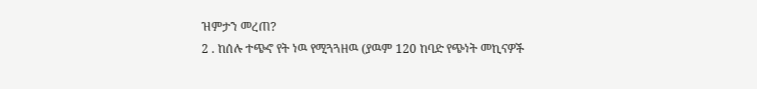ዝምታን መረጠ?
2 . ከሰሉ ተጭኖ የት ነዉ የሚጓጓዘዉ (ያዉም 120 ከባድ የጭነት መኪናዎች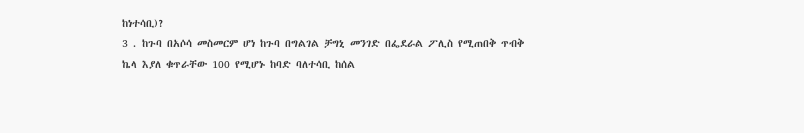ከነተሳቢ)?
3 . ከጉባ በአሶሳ መስመርም ሆነ ከጉባ በግልገል ቻግኒ መንገድ በፌደራል ፖሊስ የሚጠበቅ ጥብቅ ኬላ እያለ ቁጥራቸው 100 የሚሆኑ ከባድ ባለተሳቢ ከሰል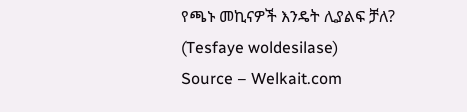የጫኑ መኪናዎች እንዴት ሊያልፍ ቻለ?
(Tesfaye woldesilase)
Source – Welkait.com